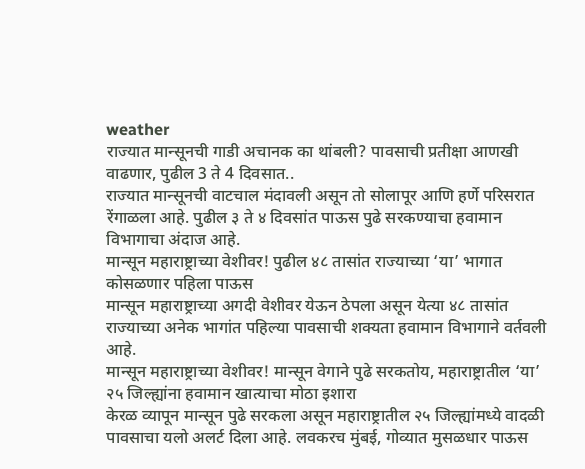weather
राज्यात मान्सूनची गाडी अचानक का थांबली? पावसाची प्रतीक्षा आणखी वाढणार, पुढील 3 ते 4 दिवसात..
राज्यात मान्सूनची वाटचाल मंदावली असून तो सोलापूर आणि हर्णे परिसरात रेंगाळला आहे. पुढील ३ ते ४ दिवसांत पाऊस पुढे सरकण्याचा हवामान विभागाचा अंदाज आहे.
मान्सून महाराष्ट्राच्या वेशीवर! पुढील ४८ तासांत राज्याच्या ‘या’ भागात कोसळणार पहिला पाऊस
मान्सून महाराष्ट्राच्या अगदी वेशीवर येऊन ठेपला असून येत्या ४८ तासांत राज्याच्या अनेक भागांत पहिल्या पावसाची शक्यता हवामान विभागाने वर्तवली आहे.
मान्सून महाराष्ट्राच्या वेशीवर! मान्सून वेगाने पुढे सरकतोय, महाराष्ट्रातील ‘या’ २५ जिल्ह्यांना हवामान खात्याचा मोठा इशारा
केरळ व्यापून मान्सून पुढे सरकला असून महाराष्ट्रातील २५ जिल्ह्यांमध्ये वादळी पावसाचा यलो अलर्ट दिला आहे. लवकरच मुंबई, गोव्यात मुसळधार पाऊस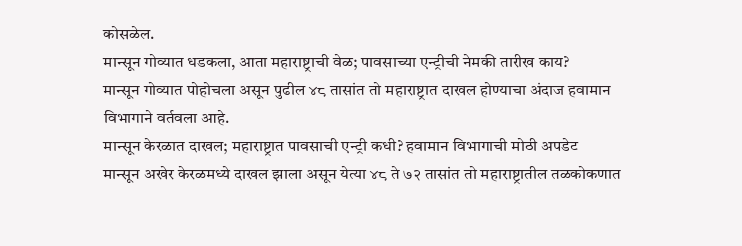कोसळेल.
मान्सून गोव्यात धडकला, आता महाराष्ट्राची वेळ; पावसाच्या एन्ट्रीची नेमकी तारीख काय?
मान्सून गोव्यात पोहोचला असून पुढील ४८ तासांत तो महाराष्ट्रात दाखल होण्याचा अंदाज हवामान विभागाने वर्तवला आहे.
मान्सून केरळात दाखल; महाराष्ट्रात पावसाची एन्ट्री कधी? हवामान विभागाची मोठी अपडेट
मान्सून अखेर केरळमध्ये दाखल झाला असून येत्या ४८ ते ७२ तासांत तो महाराष्ट्रातील तळकोकणात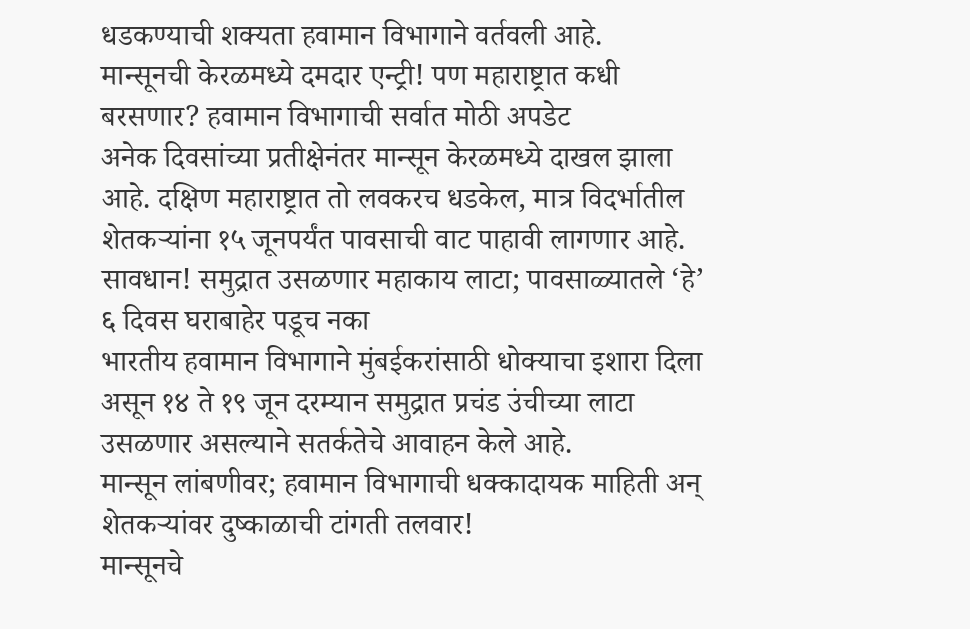धडकण्याची शक्यता हवामान विभागाने वर्तवली आहे.
मान्सूनची केरळमध्ये दमदार एन्ट्री! पण महाराष्ट्रात कधी बरसणार? हवामान विभागाची सर्वात मोठी अपडेट
अनेक दिवसांच्या प्रतीक्षेनंतर मान्सून केरळमध्ये दाखल झाला आहे. दक्षिण महाराष्ट्रात तो लवकरच धडकेल, मात्र विदर्भातील शेतकऱ्यांना १५ जूनपर्यंत पावसाची वाट पाहावी लागणार आहे.
सावधान! समुद्रात उसळणार महाकाय लाटा; पावसाळ्यातले ‘हे’ ६ दिवस घराबाहेर पडूच नका
भारतीय हवामान विभागाने मुंबईकरांसाठी धोक्याचा इशारा दिला असून १४ ते १९ जून दरम्यान समुद्रात प्रचंड उंचीच्या लाटा उसळणार असल्याने सतर्कतेचे आवाहन केले आहे.
मान्सून लांबणीवर; हवामान विभागाची धक्कादायक माहिती अन् शेतकऱ्यांवर दुष्काळाची टांगती तलवार!
मान्सूनचे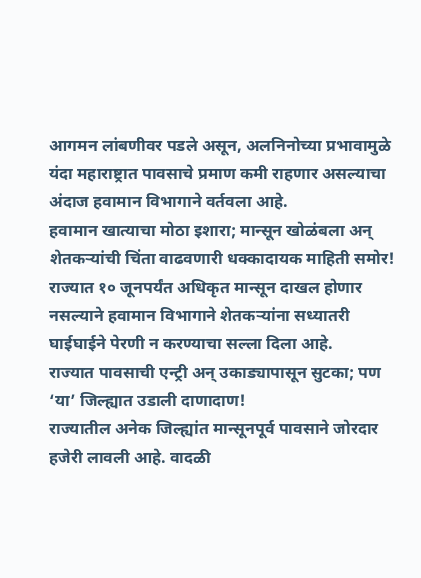आगमन लांबणीवर पडले असून, अलनिनोच्या प्रभावामुळे यंदा महाराष्ट्रात पावसाचे प्रमाण कमी राहणार असल्याचा अंदाज हवामान विभागाने वर्तवला आहे.
हवामान खात्याचा मोठा इशारा; मान्सून खोळंबला अन् शेतकऱ्यांची चिंता वाढवणारी धक्कादायक माहिती समोर!
राज्यात १० जूनपर्यंत अधिकृत मान्सून दाखल होणार नसल्याने हवामान विभागाने शेतकऱ्यांना सध्यातरी घाईघाईने पेरणी न करण्याचा सल्ला दिला आहे.
राज्यात पावसाची एन्ट्री अन् उकाड्यापासून सुटका; पण ‘या’ जिल्ह्यात उडाली दाणादाण!
राज्यातील अनेक जिल्ह्यांत मान्सूनपूर्व पावसाने जोरदार हजेरी लावली आहे. वादळी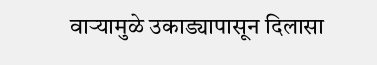वाऱ्यामुळे उकाड्यापासून दिलासा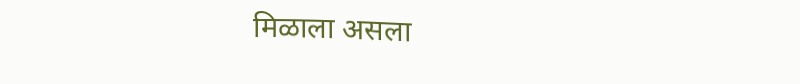मिळाला असला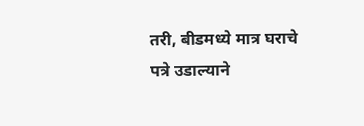तरी, बीडमध्ये मात्र घराचे पत्रे उडाल्याने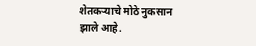शेतकऱ्याचे मोठे नुकसान झाले आहे.